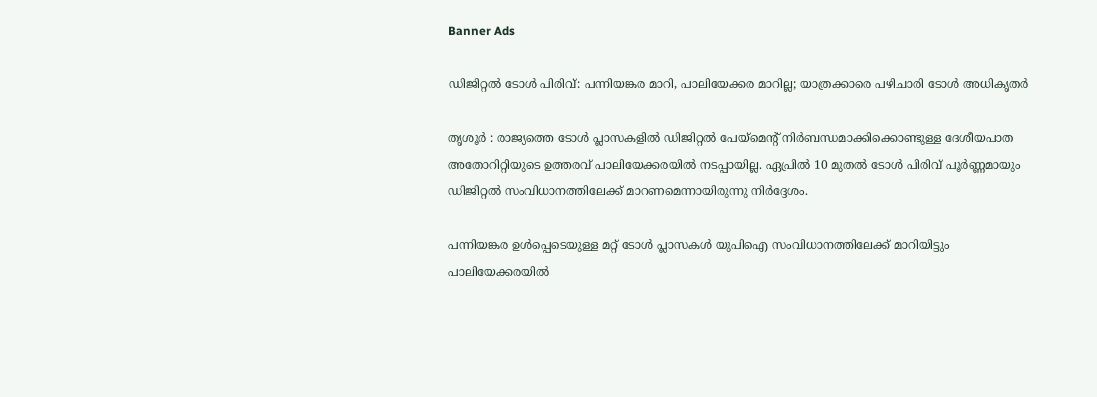Banner Ads

ഡിജിറ്റൽ ടോൾ പിരിവ്: പന്നിയങ്കര മാറി, പാലിയേക്കര മാറില്ല; യാത്രക്കാരെ പഴിചാരി ടോൾ അധികൃതർ

തൃശൂർ : രാജ്യത്തെ ടോൾ പ്ലാസകളിൽ ഡിജിറ്റൽ പേയ്‌മെന്റ് നിർബന്ധമാക്കിക്കൊണ്ടുള്ള ദേശീയപാത അതോറിറ്റിയുടെ ഉത്തരവ് പാലിയേക്കരയിൽ നടപ്പായില്ല. ഏപ്രിൽ 10 മുതൽ ടോൾ പിരിവ് പൂർണ്ണമായും ഡിജിറ്റൽ സംവിധാനത്തിലേക്ക് മാറണമെന്നായിരുന്നു നിർദ്ദേശം.

പന്നിയങ്കര ഉൾപ്പെടെയുള്ള മറ്റ് ടോൾ പ്ലാസകൾ യുപിഐ സംവിധാനത്തിലേക്ക് മാറിയിട്ടും പാലിയേക്കരയിൽ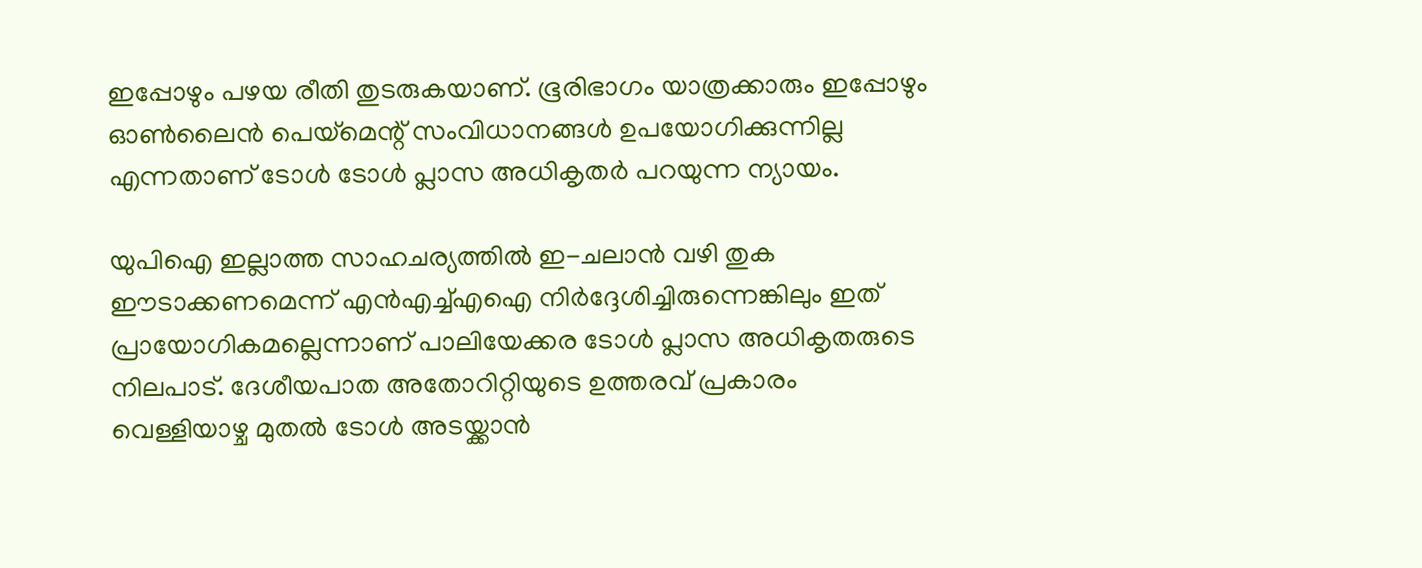ഇപ്പോഴും പഴയ രീതി തുടരുകയാണ്. ഭൂരിഭാഗം യാത്രക്കാരും ഇപ്പോഴും ഓൺലൈൻ പെയ്‌മെന്റ് സംവിധാനങ്ങൾ ഉപയോഗിക്കുന്നില്ല എന്നതാണ് ടോൾ ടോള്‍ പ്ലാസ അധികൃതര്‍ പറയുന്ന ന്യായം.

യുപിഐ ഇല്ലാത്ത സാഹചര്യത്തിൽ ഇ-ചലാൻ വഴി തുക ഈടാക്കണമെന്ന് എൻഎച്ച്എഐ നിർദ്ദേശിച്ചിരുന്നെങ്കിലും ഇത് പ്രായോഗികമല്ലെന്നാണ് പാലിയേക്കര ടോൾ പ്ലാസ അധികൃതരുടെ നിലപാട്. ദേശീയപാത അതോറിറ്റിയുടെ ഉത്തരവ് പ്രകാരം വെള്ളിയാഴ്ച മുതൽ ടോൾ അടയ്ക്കാൻ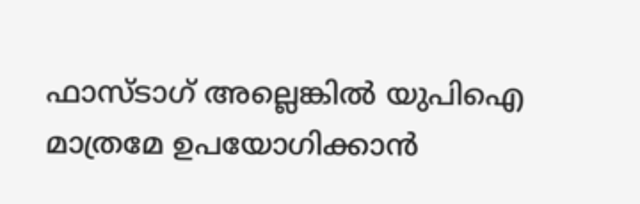ഫാസ്ടാഗ് അല്ലെങ്കിൽ യുപിഐ മാത്രമേ ഉപയോഗിക്കാൻ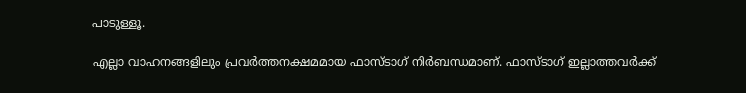പാടുള്ളൂ.

എല്ലാ വാഹനങ്ങളിലും പ്രവർത്തനക്ഷമമായ ഫാസ്ടാഗ് നിർബന്ധമാണ്. ഫാസ്ടാഗ് ഇല്ലാത്തവർക്ക്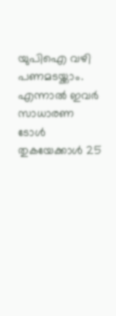യുപിഐ വഴി പണമടയ്ക്കാം. എന്നാൽ ഇവർ സാധാരണ ടോൾ തുകയേക്കാൾ 25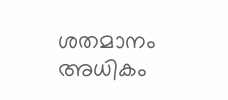ശതമാനം അധികം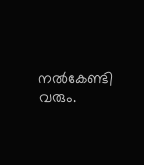നൽകേണ്ടി വരും.